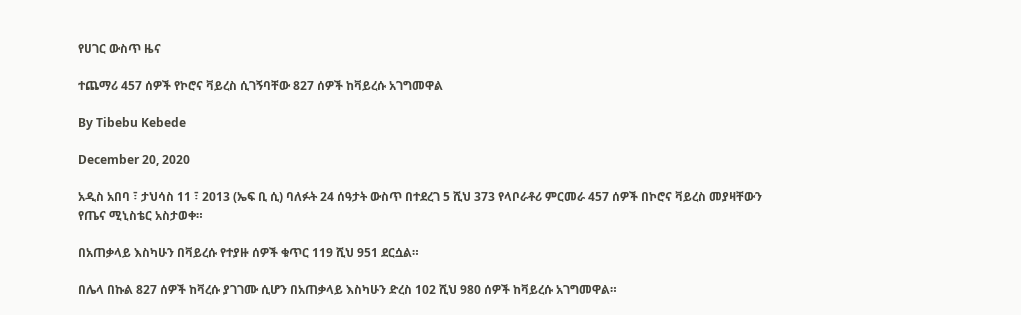የሀገር ውስጥ ዜና

ተጨማሪ 457 ሰዎች የኮሮና ቫይረስ ሲገኝባቸው 827 ሰዎች ከቫይረሱ አገግመዋል

By Tibebu Kebede

December 20, 2020

አዲስ አበባ ፣ ታህሳስ 11 ፣ 2013 (ኤፍ ቢ ሲ) ባለፉት 24 ሰዓታት ውስጥ በተደረገ 5 ሺህ 373 የላቦራቶሪ ምርመራ 457 ሰዎች በኮሮና ቫይረስ መያዛቸውን የጤና ሚኒስቴር አስታወቀ።

በአጠቃላይ እስካሁን በቫይረሱ የተያዙ ሰዎች ቁጥር 119 ሺህ 951 ደርሷል።

በሌላ በኩል 827 ሰዎች ከቫረሱ ያገገሙ ሲሆን በአጠቃላይ እስካሁን ድረስ 102 ሺህ 980 ሰዎች ከቫይረሱ አገግመዋል።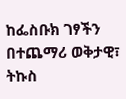ከፌስቡክ ገፃችን በተጨማሪ ወቅታዊ፣ ትኩስ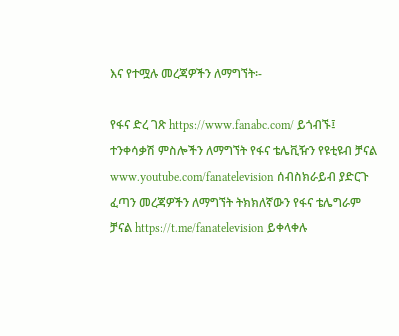እና የተሟሉ መረጃዎችን ለማግኘት፡-

የፋና ድረ ገጽ https://www.fanabc.com/ ይጎብኙ፤ ተንቀሳቃሽ ምስሎችን ለማግኘት የፋና ቴሌቪዥን የዩቲዩብ ቻናል www.youtube.com/fanatelevision ሰብስክራይብ ያድርጉ ፈጣን መረጃዎችን ለማግኘት ትክክለኛውን የፋና ቴሌግራም ቻናል https://t.me/fanatelevision ይቀላቀሉ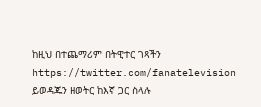ከዚህ በተጨማሪም በትዊተር ገጻችን https://twitter.com/fanatelevision ይወዳጁን ዘወትር ከእኛ ጋር ስላሉ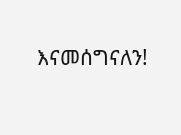እናመሰግናለን!